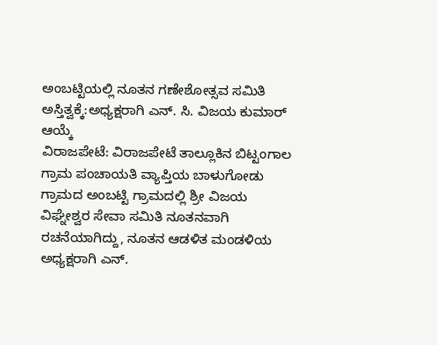ಅಂಬಟ್ಟಿಯಲ್ಲಿ ನೂತನ ಗಣೇಶೋತ್ಸವ ಸಮಿತಿ ಅಸ್ತಿತ್ವಕ್ಕೆ:ಅಧ್ಯಕ್ಷರಾಗಿ ಎನ್. ಸಿ. ವಿಜಯ ಕುಮಾರ್ ಆಯ್ಕೆ
ವಿರಾಜಪೇಟೆ: ವಿರಾಜಪೇಟೆ ತಾಲ್ಲೂಕಿನ ಬಿಟ್ಟಂಗಾಲ ಗ್ರಾಮ ಪಂಚಾಯತಿ ವ್ಯಾಪ್ತಿಯ ಬಾಳುಗೋಡು ಗ್ರಾಮದ ಅಂಬಟ್ಟಿ ಗ್ರಾಮದಲ್ಲಿ ಶ್ರೀ ವಿಜಯ ವಿಘ್ನೇಶ್ವರ ಸೇವಾ ಸಮಿತಿ ನೂತನವಾಗಿ ರಚನೆಯಾಗಿದ್ದು, ನೂತನ ಆಡಳಿತ ಮಂಡಳಿಯ ಅಧ್ಯಕ್ಷರಾಗಿ ಎನ್.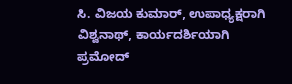ಸಿ. ವಿಜಯ ಕುಮಾರ್, ಉಪಾಧ್ಯಕ್ಷರಾಗಿ ವಿಶ್ವನಾಥ್, ಕಾರ್ಯದರ್ಶಿಯಾಗಿ ಪ್ರಮೋದ್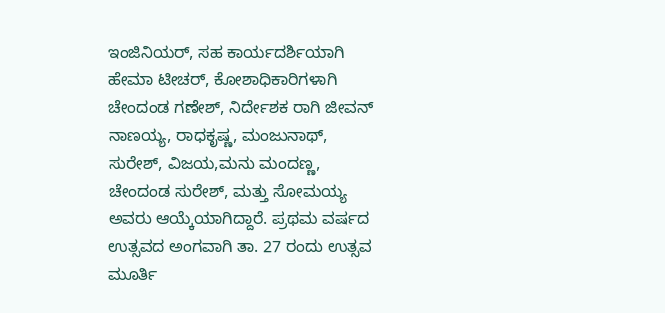ಇಂಜಿನಿಯರ್, ಸಹ ಕಾರ್ಯದರ್ಶಿಯಾಗಿ ಹೇಮಾ ಟೀಚರ್, ಕೋಶಾಧಿಕಾರಿಗಳಾಗಿ ಚೇಂದಂಡ ಗಣೇಶ್, ನಿರ್ದೇಶಕ ರಾಗಿ ಜೀವನ್ ನಾಣಯ್ಯ, ರಾಧಕೃಷ್ಣ, ಮಂಜುನಾಥ್, ಸುರೇಶ್, ವಿಜಯ,ಮನು ಮಂದಣ್ಣ, ಚೇಂದಂಡ ಸುರೇಶ್, ಮತ್ತು ಸೋಮಯ್ಯ ಅವರು ಆಯ್ಕೆಯಾಗಿದ್ದಾರೆ. ಪ್ರಥಮ ವರ್ಷದ ಉತ್ಸವದ ಅಂಗವಾಗಿ ತಾ. 27 ರಂದು ಉತ್ಸವ ಮೂರ್ತಿ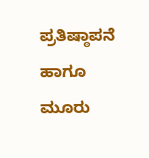ಪ್ರತಿಷ್ಠಾಪನೆ ಹಾಗೂ ಮೂರು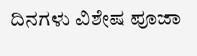ದಿನಗಳು ವಿಶೇಷ ಪೂಜಾ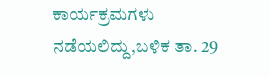ಕಾರ್ಯಕ್ರಮಗಳು ನಡೆಯಲಿದ್ದು,ಬಳಿಕ ತಾ. 29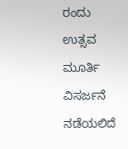ರಂದು ಉತ್ಸವ ಮೂರ್ತಿ ವಿಸರ್ಜನೆ ನಡೆಯಲಿದೆ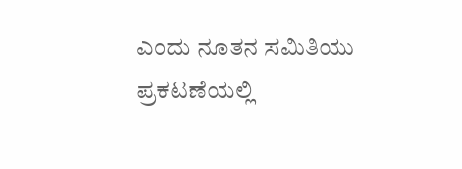ಎಂದು ನೂತನ ಸಮಿತಿಯು ಪ್ರಕಟಣೆಯಲ್ಲಿ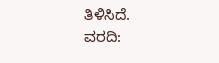ತಿಳಿಸಿದೆ.
ವರದಿ: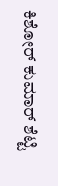ಕಿಶೋರ್ ಕುಮಾರ್ ಶೆಟ್ಟಿ